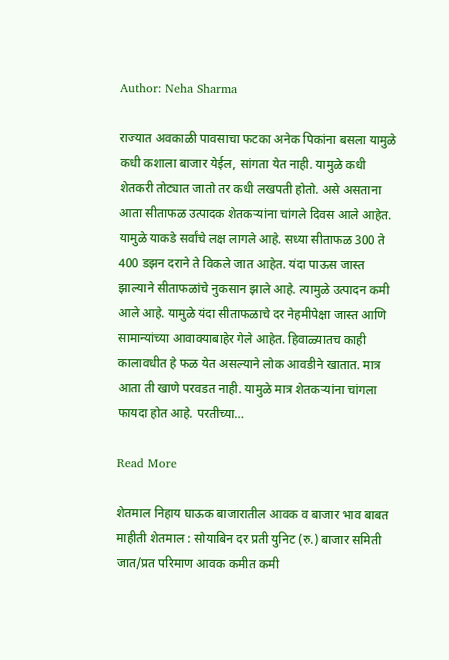Author: Neha Sharma

राज्यात अवकाळी पावसाचा फटका अनेक पिकांना बसला यामुळे कधी कशाला बाजार येईल, सांगता येत नाही. यामुळे कधी शेतकरी तोट्यात जातो तर कधी लखपती होतो. असे असताना आता सीताफळ उत्पादक शेतकऱ्यांना चांगले दिवस आले आहेत. यामुळे याकडे सर्वांचे लक्ष लागले आहे. सध्या सीताफळ 300 ते 400 डझन दराने ते विकले जात आहेत. यंदा पाऊस जास्त झाल्याने सीताफळांचे नुकसान झाले आहे. त्यामुळे उत्पादन कमी आले आहे. यामुळे यंदा सीताफळाचे दर नेहमीपेक्षा जास्त आणि सामान्यांच्या आवाक्याबाहेर गेले आहेत. हिवाळ्यातच काही कालावधीत हे फळ येत असल्याने लोक आवडीने खातात. मात्र आता ती खाणे परवडत नाही. यामुळे मात्र शेतकऱ्यांना चांगला फायदा होत आहे. परतीच्या…

Read More

शेतमाल निहाय घाऊक बाजारातील आवक व बाजार भाव बाबत माहीती शेतमाल : सोयाबिन दर प्रती युनिट (रु.) बाजार समिती जात/प्रत परिमाण आवक कमीत कमी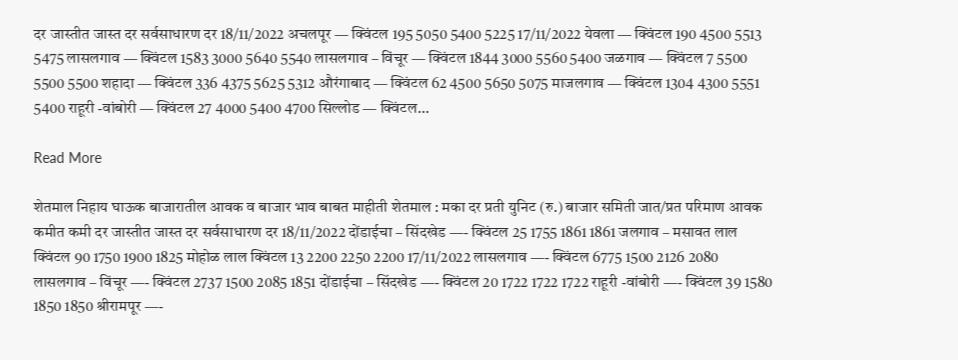दर जास्तीत जास्त दर सर्वसाधारण दर 18/11/2022 अचलपूर — क्विंटल 195 5050 5400 5225 17/11/2022 येवला — क्विंटल 190 4500 5513 5475 लासलगाव — क्विंटल 1583 3000 5640 5540 लासलगाव – विंचूर — क्विंटल 1844 3000 5560 5400 जळगाव — क्विंटल 7 5500 5500 5500 शहादा — क्विंटल 336 4375 5625 5312 औरंगाबाद — क्विंटल 62 4500 5650 5075 माजलगाव — क्विंटल 1304 4300 5551 5400 राहूरी -वांबोरी — क्विंटल 27 4000 5400 4700 सिल्लोड — क्विंटल…

Read More

शेतमाल निहाय घाऊक बाजारातील आवक व बाजार भाव बाबत माहीती शेतमाल : मका दर प्रती युनिट (रु.) बाजार समिती जात/प्रत परिमाण आवक कमीत कमी दर जास्तीत जास्त दर सर्वसाधारण दर 18/11/2022 दोंडाईचा – सिंदखेड —- क्विंटल 25 1755 1861 1861 जलगाव – मसावत लाल क्विंटल 90 1750 1900 1825 मोहोळ लाल क्विंटल 13 2200 2250 2200 17/11/2022 लासलगाव —- क्विंटल 6775 1500 2126 2080 लासलगाव – विंचूर —- क्विंटल 2737 1500 2085 1851 दोंडाईचा – सिंदखेड —- क्विंटल 20 1722 1722 1722 राहूरी -वांबोरी —- क्विंटल 39 1580 1850 1850 श्रीरामपूर —-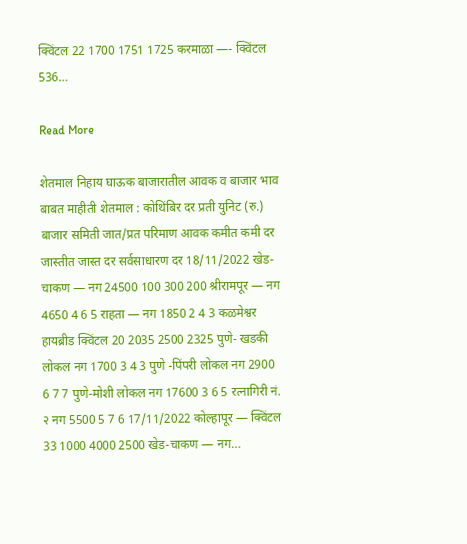क्विंटल 22 1700 1751 1725 करमाळा —- क्विंटल 536…

Read More

शेतमाल निहाय घाऊक बाजारातील आवक व बाजार भाव बाबत माहीती शेतमाल : कोथिंबिर दर प्रती युनिट (रु.) बाजार समिती जात/प्रत परिमाण आवक कमीत कमी दर जास्तीत जास्त दर सर्वसाधारण दर 18/11/2022 खेड-चाकण — नग 24500 100 300 200 श्रीरामपूर — नग 4650 4 6 5 राहता — नग 1850 2 4 3 कळमेश्वर हायब्रीड क्विंटल 20 2035 2500 2325 पुणे- खडकी लोकल नग 1700 3 4 3 पुणे -पिंपरी लोकल नग 2900 6 7 7 पुणे-मोशी लोकल नग 17600 3 6 5 रत्नागिरी नं. २ नग 5500 5 7 6 17/11/2022 कोल्हापूर — क्विंटल 33 1000 4000 2500 खेड-चाकण — नग…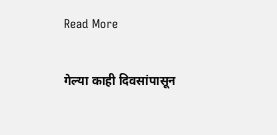Read More

गेल्या काही दिवसांपासून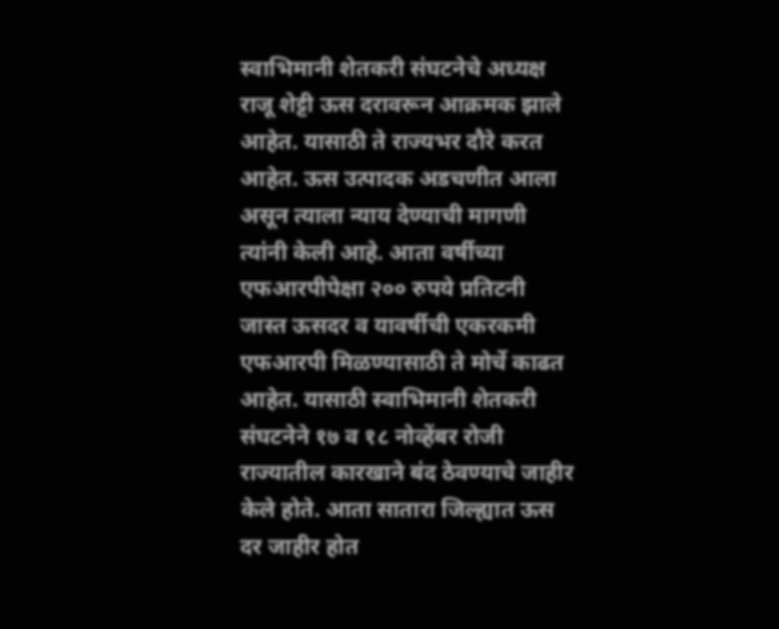स्वाभिमानी शेतकरी संघटनेचे अध्यक्ष राजू शेट्टी ऊस दरावरून आक्रमक झाले आहेत. यासाठी ते राज्यभर दौरे करत आहेत. ऊस उत्पादक अडचणीत आला असून त्याला न्याय देण्याची मागणी त्यांनी केली आहे. आता वर्षीच्या एफआरपीपेक्षा २०० रुपये प्रतिटनी जास्त ऊसदर व यावर्षीची एकरकमी एफआरपी मिळण्यासाठी ते मोर्चे काढत आहेत. यासाठी स्वाभिमानी शेतकरी संघटनेने १७ व १८ नोव्हेंबर रोजी राज्यातील कारखाने बंद ठेवण्याचे जाहीर केले होते. आता सातारा जिल्ह्यात ऊस दर जाहीर होत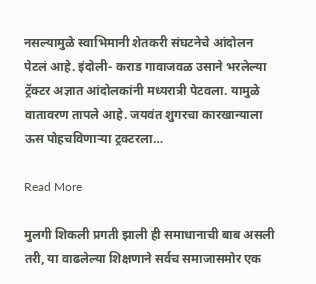नसल्यामुळे स्वाभिमानी शेतकरी संघटनेचे आंदोलन पेटलं आहे. इंदोली- कराड गावाजवळ उसाने भरलेल्या ट्रॅक्टर अज्ञात आंदोलकांनी मध्यरात्री पेटवला. यामुळे वातावरण तापले आहे. जयवंत शुगरचा कारखान्याला ऊस पोहचविणाऱ्या ट्रक्टरला…

Read More

मुलगी शिकली प्रगती झाली ही समाधानाची बाब असली तरी, या वाढलेल्या शिक्षणाने सर्वच समाजासमोर एक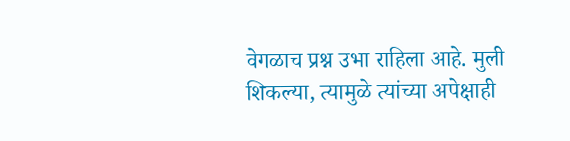वेगळाच प्रश्न उभा राहिला आहे. मुली शिकल्या, त्यामुळे त्यांच्या अपेक्षाही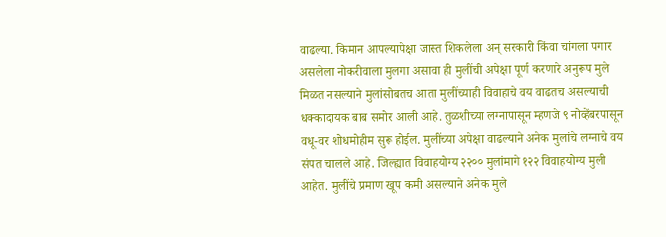वाढल्या. किमान आपल्यापेक्षा जास्त शिकलेला अन् सरकारी किंवा चांगला पगार असलेला नोकरीवाला मुलगा असावा ही मुलींची अपेक्षा पूर्ण करणारे अनुरूप मुले मिळत नसल्याने मुलांसोबतच आता मुलींच्याही विवाहाचे वय वाढतच असल्याची धक्कादायक बाब समोर आली आहे. तुळशीच्या लग्नापासून म्हणजे ९ नोव्हेंबरपासून वधू-वर शोधमोहीम सुरू होईल. मुलींच्या अपेक्षा वाढल्याने अनेक मुलांचे लग्नाचे वय संपत चालले आहे. जिल्ह्यात विवाहयोग्य २२०० मुलांमागे १२२ विवाहयोग्य मुली आहेत. मुलींचे प्रमाण खूप कमी असल्याने अनेक मुले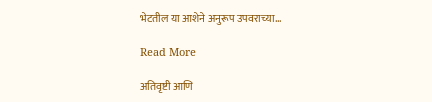भेटतील या आशेने अनुरूप उपवराच्या…

Read More

अतिवृष्टी आणि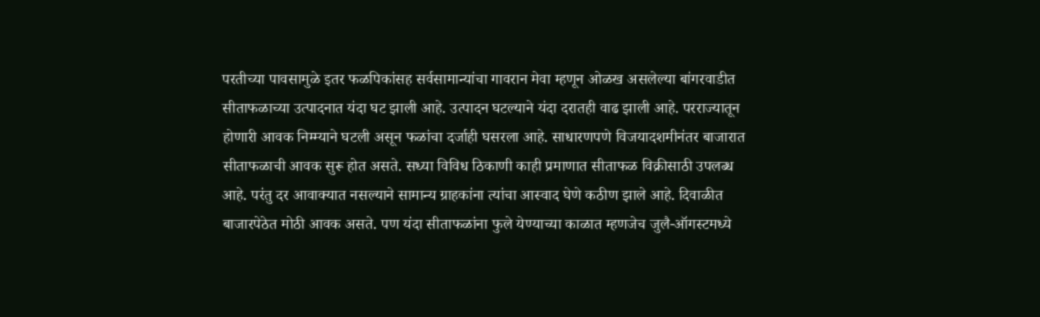परतीच्या पावसामुळे इतर फळपिकांसह सर्वसामान्यांचा गावरान मेवा म्हणून ओळख असलेल्या बांगरवाडीत सीताफळाच्या उत्पादनात यंदा घट झाली आहे. उत्पादन घटल्याने यंदा दरातही वाढ झाली आहे. परराज्यातून होणारी आवक निम्म्याने घटली असून फळांचा दर्जाही घसरला आहे. साधारणपणे विजयादशमीनंतर बाजारात सीताफळाची आवक सुरू होत असते. सध्या विविध ठिकाणी काही प्रमाणात सीताफळ विक्रीसाठी उपलब्ध आहे. परंतु दर आवाक्यात नसल्याने सामान्य ग्राहकांना त्यांचा आस्वाद घेणे कठीण झाले आहे. दिवाळीत बाजारपेठेत मोठी आवक असते. पण यंदा सीताफळांना फुले येण्याच्या काळात म्हणजेच जुलै-ऑगस्टमध्ये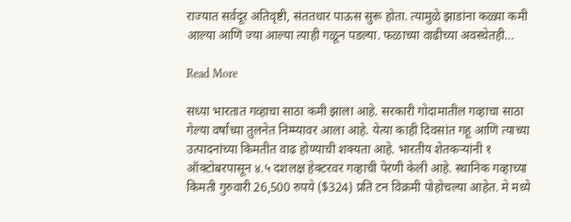राज्यात सर्वदूर अतिवृष्टी, संततधार पाऊस सुरू होता. त्यामुळे झाडांना कळ्य़ा कमी आल्या आणि ज्या आल्या त्याही गळून पडल्या. फळाच्या वाढीच्या अवस्थेतही…

Read More

सध्या भारतात गव्हाचा साठा कमी झाला आहे. सरकारी गोदामातील गव्हाचा साठा गेल्या वर्षाच्या तुलनेत निम्म्यावर आला आहे. येत्या काही दिवसांत गहू आणि त्याच्या उत्पादनांच्या किमतीत वाढ होण्याची शक्यता आहे. भारतीय शेतकऱ्यांनी १ ऑक्टोबरपासून ४.५ दशलक्ष हेक्टरवर गव्हाची पेरणी केली आहे. स्थानिक गव्हाच्या किमती गुरुवारी 26,500 रुपये ($324) प्रति टन विक्रमी पोहोचल्या आहेत. मे मध्ये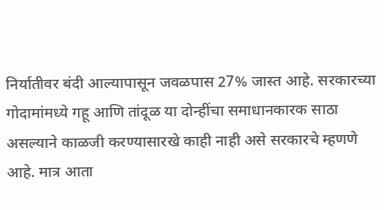निर्यातीवर बंदी आल्यापासून जवळपास 27% जास्त आहे. सरकारच्या गोदामांमध्ये गहू आणि तांदूळ या दोन्हींचा समाधानकारक साठा असल्याने काळजी करण्यासारखे काही नाही असे सरकारचे म्हणणे आहे. मात्र आता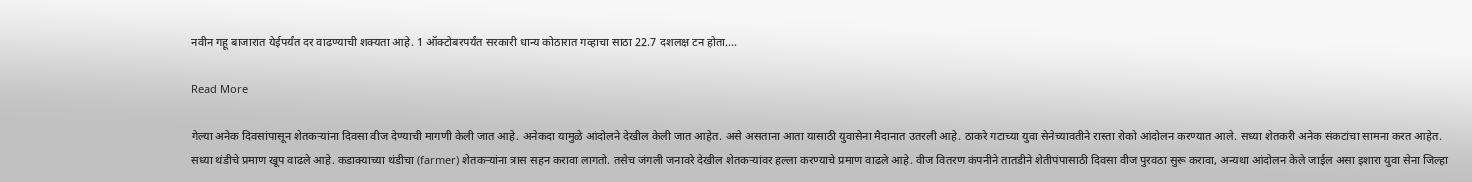नवीन गहू बाजारात येईपर्यंत दर वाढण्याची शक्यता आहे. 1 ऑक्टोबरपर्यंत सरकारी धान्य कोठारात गव्हाचा साठा 22.7 दशलक्ष टन होता.…

Read More

गेल्या अनेक दिवसांपासून शेतकऱ्यांना दिवसा वीज देण्याची मागणी केली जात आहे. अनेकदा यामुळे आंदोलने देखील केली जात आहेत. असे असताना आता यासाठी युवासेना मैदानात उतरली आहे. ठाकरे गटाच्या युवा सेनेच्यावतीने रास्‍ता रोको आंदोलन करण्यात आले. सध्या शेतकरी अनेक संकटांचा सामना करत आहेत. सध्‍या थंडीचे प्रमाण खूप वाढले आहे. कडाक्याच्या थंडीचा (farmer) शेतकऱ्यांना त्रास सहन करावा‌ लागतो. तसेच जंगली जनावरे देखील शेतकऱ्यांवर हल्ला करण्याचे प्रमाण वाढले आहे. वीज वितरण कंपनीने तातडीने शेतीपंपासाठी दिवसा वीज पुरवठा सुरू करावा, अन्यथा आंदोलन‌ केले जाईल असा इशारा युवा सेना जिल्हा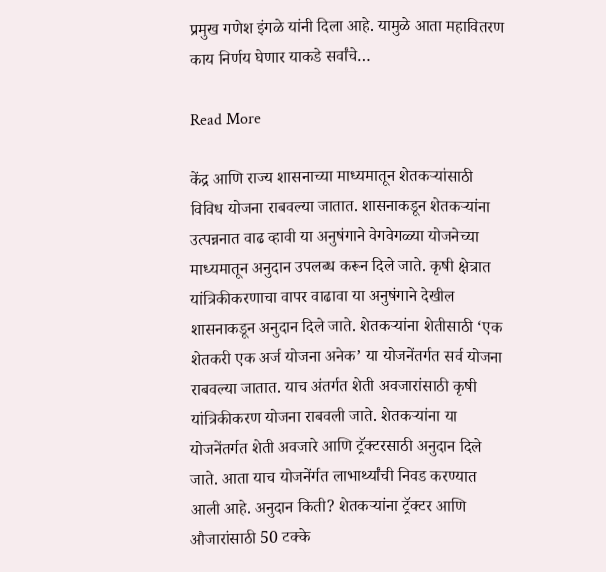प्रमुख गणेश इंगळे यांनी‌ दिला आहे. यामुळे आता महावितरण काय निर्णय घेणार याकडे सर्वांचे…

Read More

केंद्र आणि राज्य शासनाच्या माध्यमातून शेतकऱ्यांसाठी विविध योजना राबवल्या जातात. शासनाकडून शेतकऱ्यांना उत्पन्ननात वाढ व्हावी या अनुषंगाने वेगवेगळ्या योजनेच्या माध्यमातून अनुदान उपलब्ध करून दिले जाते. कृषी क्षेत्रात यांत्रिकीकरणाचा वापर वाढावा या अनुषंगाने देखील शासनाकडून अनुदान दिले जाते. शेतकऱ्यांना शेतीसाठी ‘एक शेतकरी एक अर्ज योजना अनेक’ या योजनेंतर्गत सर्व योजना राबवल्या जातात. याच अंतर्गत शेती अवजारांसाठी कृषी यांत्रिकीकरण योजना राबवली जाते. शेतकऱ्यांना या योजनेंतर्गत शेती अवजारे आणि ट्रॅक्टरसाठी अनुदान दिले जाते. आता याच योजनेंर्गत लाभार्थ्यांची निवड करण्यात आली आहे. अनुदान किती? शेतकऱ्यांना ट्रॅक्टर आणि औजारांसाठी 50 टक्के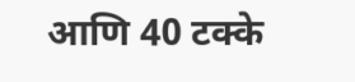आणि 40 टक्के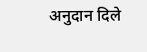अनुदान दिले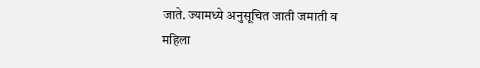जाते. ज्यामध्ये अनुसूचित जाती जमाती व महिला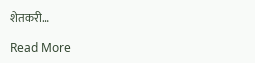शेतकरी…

Read More